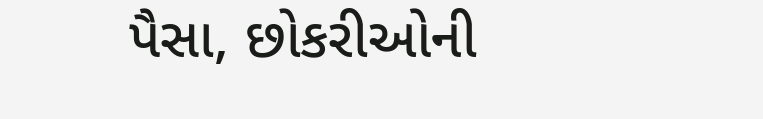પૈસા, છોકરીઓની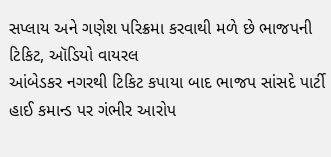સપ્લાય અને ગણેશ પરિક્રમા કરવાથી મળે છે ભાજપની ટિકિટ, ઑડિયો વાયરલ
આંબેડકર નગરથી ટિકિટ કપાયા બાદ ભાજપ સાંસદે પાર્ટી હાઈ કમાન્ડ પર ગંભીર આરોપ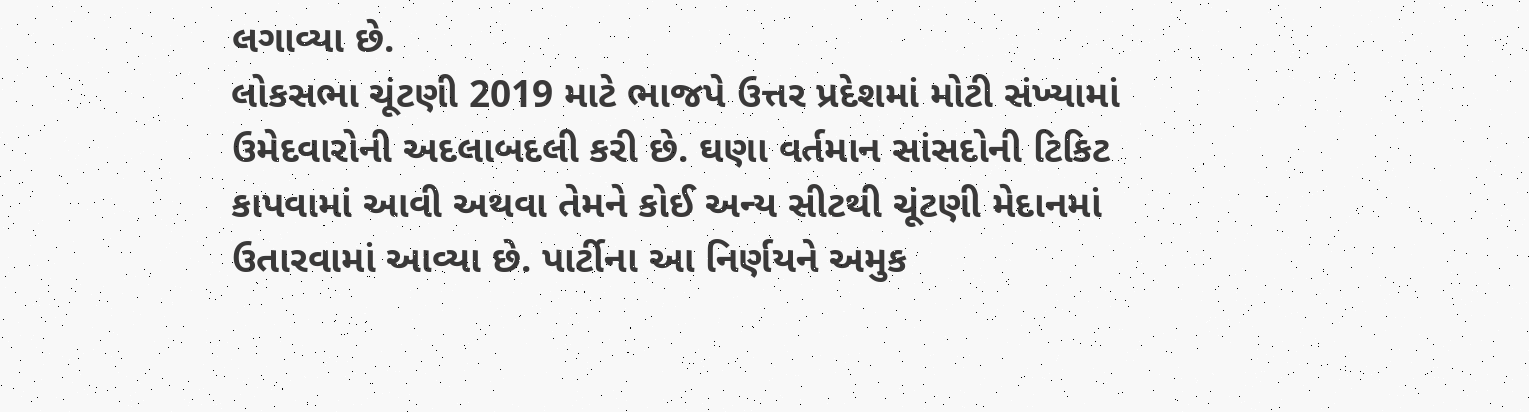લગાવ્યા છે.
લોકસભા ચૂંટણી 2019 માટે ભાજપે ઉત્તર પ્રદેશમાં મોટી સંખ્યામાં ઉમેદવારોની અદલાબદલી કરી છે. ઘણા વર્તમાન સાંસદોની ટિકિટ કાપવામાં આવી અથવા તેમને કોઈ અન્ય સીટથી ચૂંટણી મેદાનમાં ઉતારવામાં આવ્યા છે. પાર્ટીના આ નિર્ણયને અમુક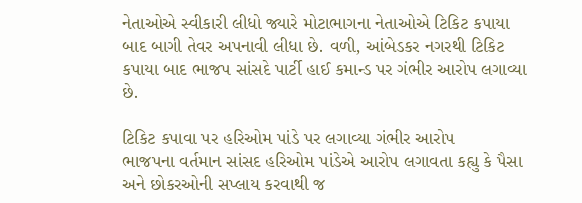નેતાઓએ સ્વીકારી લીધો જ્યારે મોટાભાગના નેતાઓએ ટિકિટ કપાયા બાદ બાગી તેવર અપનાવી લીધા છે. વળી, આંબેડકર નગરથી ટિકિટ કપાયા બાદ ભાજપ સાંસદે પાર્ટી હાઈ કમાન્ડ પર ગંભીર આરોપ લગાવ્યા છે.

ટિકિટ કપાવા પર હરિઓમ પાંડે પર લગાવ્યા ગંભીર આરોપ
ભાજપના વર્તમાન સાંસદ હરિઓમ પાંડેએ આરોપ લગાવતા કહ્યુ કે પૈસા અને છોકરઓની સપ્લાય કરવાથી જ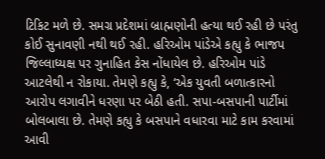ટિકિટ મળે છે. સમગ્ર પ્રદેશમાં બ્રાહ્મણોની હત્યા થઈ રહી છે પરંતુ કોઈ સુનાવણી નથી થઈ રહી. હરિઓમ પાંડેએ કહ્યુ કે ભાજપ જિલ્લાધ્યક્ષ પર ગુનાહિત કેસ નોંધાયેલ છે. હરિઓમ પાંડે આટલેથી ન રોકાયા. તેમણે કહ્યુ કે, ‘એક યુવતી બળાત્કારનો આરોપ લગાવીને ધરણા પર બેઠી હતી. સપા-બસપાની પાર્ટીમાં બોલબાલા છે. તેમણે કહ્યુ કે બસપાને વધારવા માટે કામ કરવામાં આવી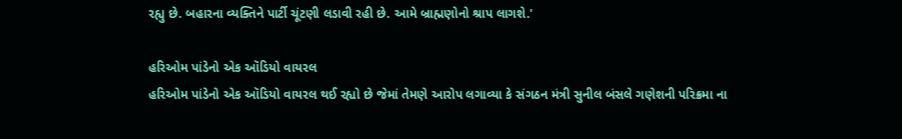રહ્યુ છે. બહારના વ્યક્તિને પાર્ટી ચૂંટણી લડાવી રહી છે. આમે બ્રાહ્મણોનો શ્રાપ લાગશે.'

હરિઓમ પાંડેનો એક ઑડિયો વાયરલ
હરિઓમ પાંડેનો એક ઑડિયો વાયરલ થઈ રહ્યો છે જેમાં તેમણે આરોપ લગાવ્યા કે સંગઠન મંત્રી સુનીલ બંસલે ગણેશની પરિક્રમા ના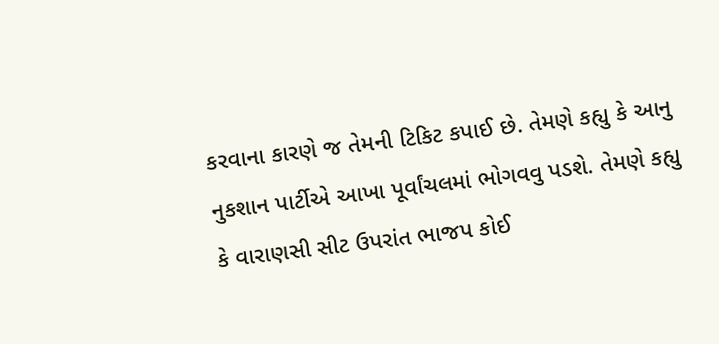કરવાના કારણે જ તેમની ટિકિટ કપાઈ છે. તેમણે કહ્યુ કે આનુ નુકશાન પાર્ટીએ આખા પૂર્વાંચલમાં ભોગવવુ પડશે. તેમણે કહ્યુ કે વારાણસી સીટ ઉપરાંત ભાજપ કોઈ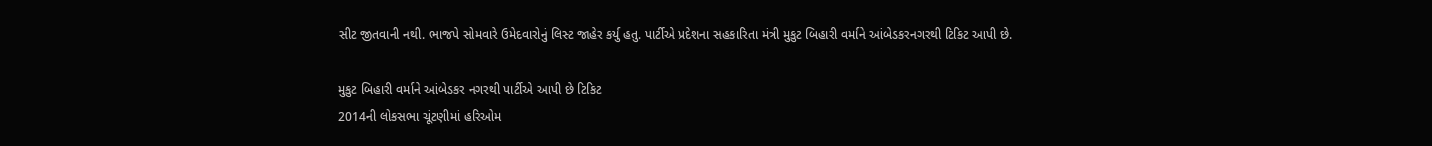સીટ જીતવાની નથી. ભાજપે સોમવારે ઉમેદવારોનું લિસ્ટ જાહેર કર્યુ હતુ. પાર્ટીએ પ્રદેશના સહકારિતા મંત્રી મુકુટ બિહારી વર્માને આંબેડકરનગરથી ટિકિટ આપી છે.

મુકુટ બિહારી વર્માને આંબેડકર નગરથી પાર્ટીએ આપી છે ટિકિટ
2014ની લોકસભા ચૂંટણીમાં હરિઓમ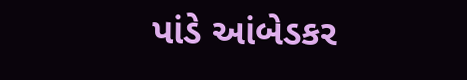પાંડે આંબેડકર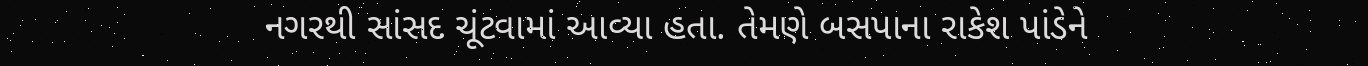નગરથી સાંસદ ચૂંટવામાં આવ્યા હતા. તેમણે બસપાના રાકેશ પાંડેને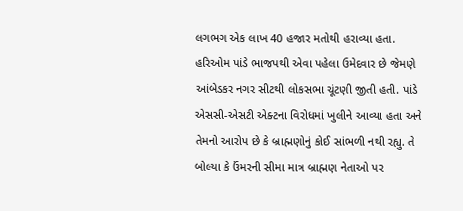લગભગ એક લાખ 40 હજાર મતોથી હરાવ્યા હતા. હરિઓમ પાંડે ભાજપથી એવા પહેલા ઉમેદવાર છે જેમણે આંબેડકર નગર સીટથી લોકસભા ચૂંટણી જીતી હતી. પાંડે એસસી-એસટી એક્ટના વિરોધમાં ખુલીને આવ્યા હતા અને તેમનો આરોપ છે કે બ્રાહ્મણોનું કોઈ સાંભળી નથી રહ્યુ. તે બોલ્યા કે ઉંમરની સીમા માત્ર બ્રાહ્મણ નેતાઓ પર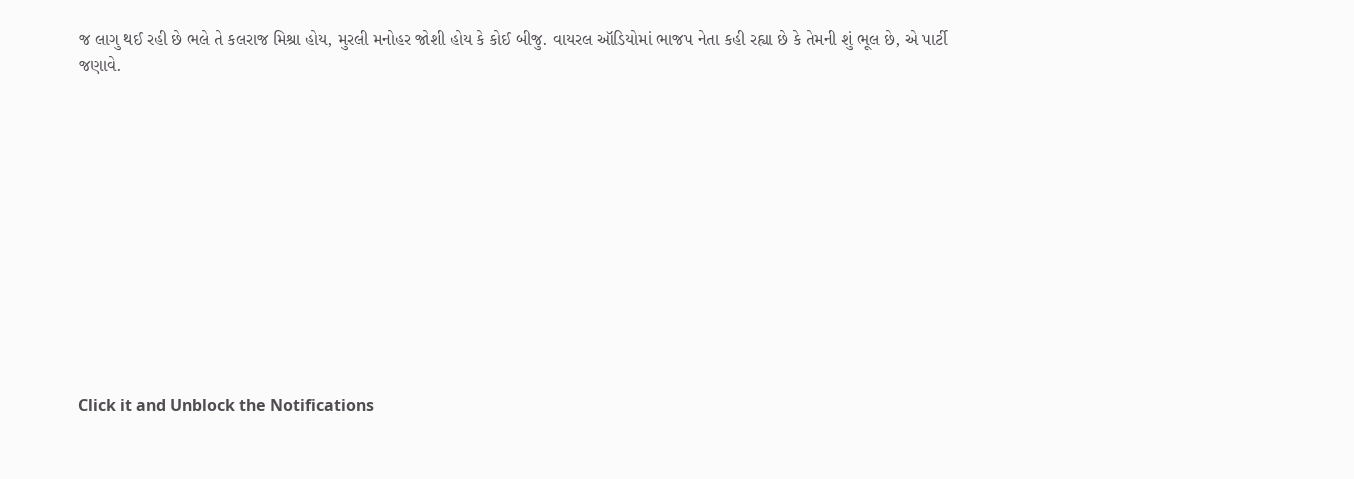જ લાગુ થઈ રહી છે ભલે તે કલરાજ મિશ્રા હોય, મુરલી મનોહર જોશી હોય કે કોઈ બીજુ. વાયરલ ઑડિયોમાં ભાજપ નેતા કહી રહ્યા છે કે તેમની શું ભૂલ છે, એ પાર્ટી જણાવે.












Click it and Unblock the Notifications